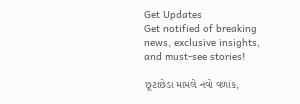Get Updates
Get notified of breaking news, exclusive insights, and must-see stories!

છૂટાછેડા મામલે નવો વળાંક,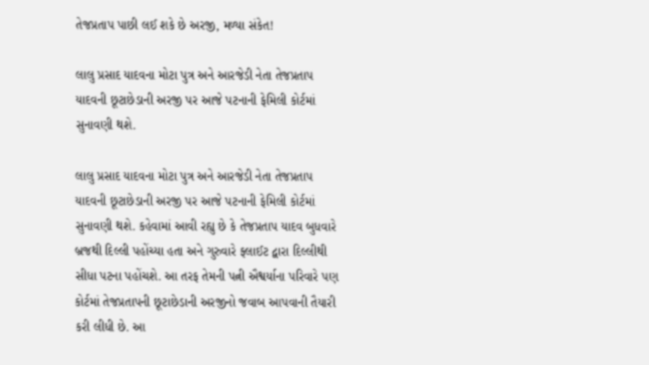તેજપ્રતાપ પાછી લઈ શકે છે અરજી, મળ્યા સંકેત!

લાલુ પ્રસાદ યાદવના મોટા પુત્ર અને આરજેડી નેતા તેજપ્રતાપ યાદવની છૂટાછેડાની અરજી પર આજે પટનાની ફેમિલી કોર્ટમાં સુનાવણી થશે.

લાલુ પ્રસાદ યાદવના મોટા પુત્ર અને આરજેડી નેતા તેજપ્રતાપ યાદવની છૂટાછેડાની અરજી પર આજે પટનાની ફેમિલી કોર્ટમાં સુનાવણી થશે. કહેવામાં આવી રહ્યુ છે કે તેજપ્રતાપ યાદવ બુધવારે બ્રજથી દિલ્લી પહોંચ્યા હતા અને ગુરુવારે ફ્લાઈટ દ્વારા દિલ્લીથી સીધા પટના પહોંચશે. આ તરફ તેમની પત્ની ઐશ્વર્યાના પરિવારે પણ કોર્ટમાં તેજપ્રતાપની છૂટાછેડાની અરજીનો જવાબ આપવાની તૈયારી કરી લીધી છે. આ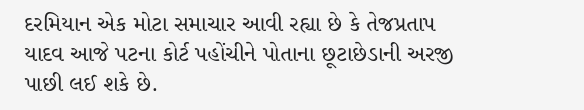દરમિયાન એક મોટા સમાચાર આવી રહ્યા છે કે તેજપ્રતાપ યાદવ આજે પટના કોર્ટ પહોંચીને પોતાના છૂટાછેડાની અરજી પાછી લઈ શકે છે.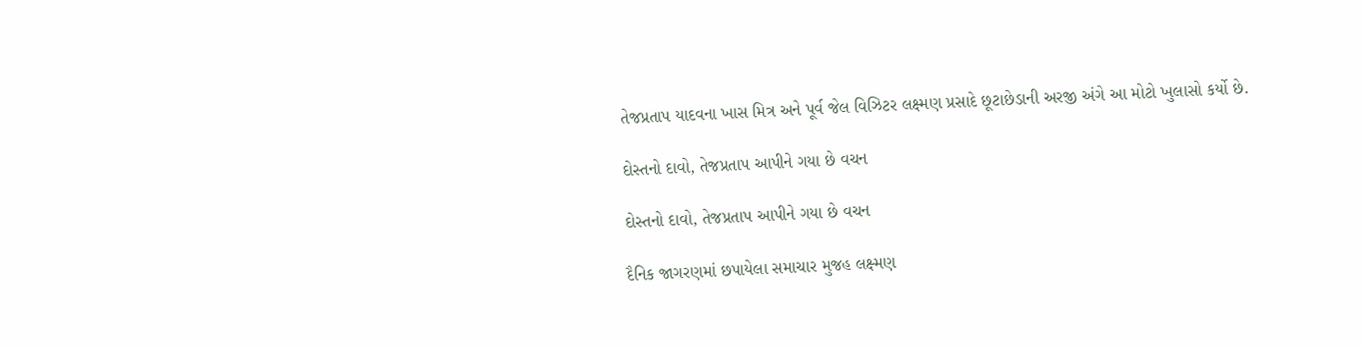તેજપ્રતાપ યાદવના ખાસ મિત્ર અને પૂર્વ જેલ વિઝિટર લક્ષ્મણ પ્રસાદે છૂટાછેડાની અરજી અંગે આ મોટો ખુલાસો કર્યો છે.

દોસ્તનો દાવો, તેજપ્રતાપ આપીને ગયા છે વચન

દોસ્તનો દાવો, તેજપ્રતાપ આપીને ગયા છે વચન

દૈનિક જાગરણમાં છપાયેલા સમાચાર મુજહ લક્ષ્મણ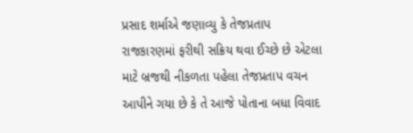પ્રસાદ શર્માએ જણાવ્યુ કે તેજપ્રતાપ રાજકારણમાં ફરીથી સક્રિય થવા ઈચ્છે છે એટલા માટે બ્રજથી નીકળતા પહેલા તેજપ્રતાપ વચન આપીને ગયા છે કે તે આજે પોતાના બધા વિવાદ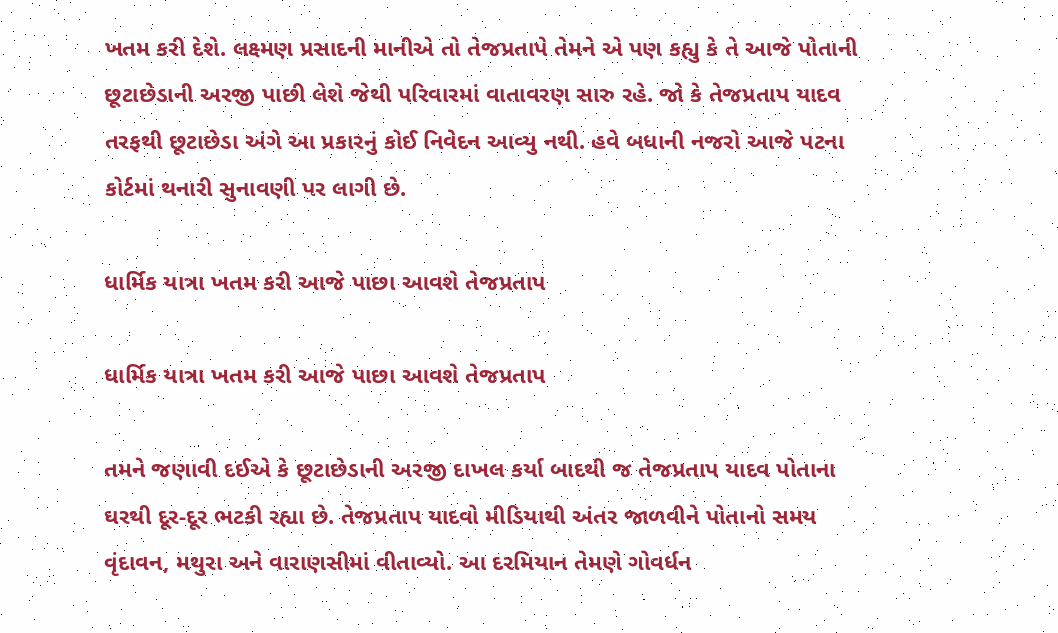ખતમ કરી દેશે. લક્ષ્મણ પ્રસાદની માનીએ તો તેજપ્રતાપે તેમને એ પણ કહ્યુ કે તે આજે પોતાની છૂટાછેડાની અરજી પાછી લેશે જેથી પરિવારમાં વાતાવરણ સારુ રહે. જો કે તેજપ્રતાપ યાદવ તરફથી છૂટાછેડા અંગે આ પ્રકારનું કોઈ નિવેદન આવ્યુ નથી. હવે બધાની નજરો આજે પટના કોર્ટમાં થનારી સુનાવણી પર લાગી છે.

ધાર્મિક યાત્રા ખતમ કરી આજે પાછા આવશે તેજપ્રતાપ

ધાર્મિક યાત્રા ખતમ કરી આજે પાછા આવશે તેજપ્રતાપ

તમને જણાવી દઈએ કે છૂટાછેડાની અરજી દાખલ કર્યા બાદથી જ તેજપ્રતાપ યાદવ પોતાના ઘરથી દૂર-દૂર ભટકી રહ્યા છે. તેજપ્રતાપ યાદવો મીડિયાથી અંતર જાળવીને પોતાનો સમય વૃંદાવન, મથુરા અને વારાણસીમાં વીતાવ્યો. આ દરમિયાન તેમણે ગોવર્ધન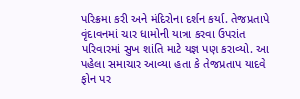પરિક્રમા કરી અને મંદિરોના દર્શન કર્યા. તેજપ્રતાપે વૃંદાવનમાં ચાર ધામોની યાત્રા કરવા ઉપરાંત પરિવારમાં સુખ શાંતિ માટે યજ્ઞ પણ કરાવ્યો. આ પહેલા સમાચાર આવ્યા હતા કે તેજપ્રતાપ યાદવે ફોન પર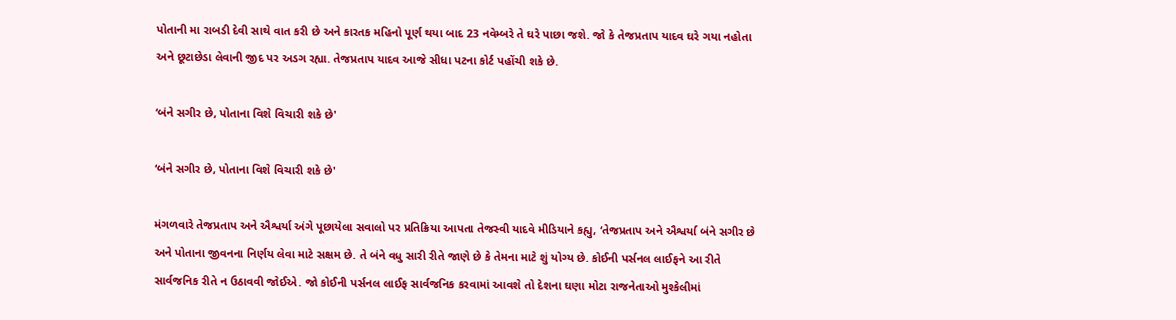પોતાની મા રાબડી દેવી સાથે વાત કરી છે અને કારતક મહિનો પૂર્ણ થયા બાદ 23 નવેમ્બરે તે ઘરે પાછા જશે. જો કે તેજપ્રતાપ યાદવ ઘરે ગયા નહોતા અને છૂટાછેડા લેવાની જીદ પર અડગ રહ્યા. તેજપ્રતાપ યાદવ આજે સીધા પટના કોર્ટ પહોંચી શકે છે.

‘બંને સગીર છે, પોતાના વિશે વિચારી શકે છે'

‘બંને સગીર છે, પોતાના વિશે વિચારી શકે છે'

મંગળવારે તેજપ્રતાપ અને ઐશ્વર્યા અંગે પૂછાયેલા સવાલો પર પ્રતિક્રિયા આપતા તેજસ્વી યાદવે મીડિયાને કહ્યુ, ‘તેજપ્રતાપ અને ઐશ્વર્યા બંને સગીર છે અને પોતાના જીવનના નિર્ણય લેવા માટે સક્ષમ છે. તે બંને વધુ સારી રીતે જાણે છે કે તેમના માટે શું યોગ્ય છે. કોઈની પર્સનલ લાઈફને આ રીતે સાર્વજનિક રીતે ન ઉઠાવવી જોઈએ. જો કોઈની પર્સનલ લાઈફ સાર્વજનિક કરવામાં આવશે તો દેશના ઘણા મોટા રાજનેતાઓ મુશ્કેલીમાં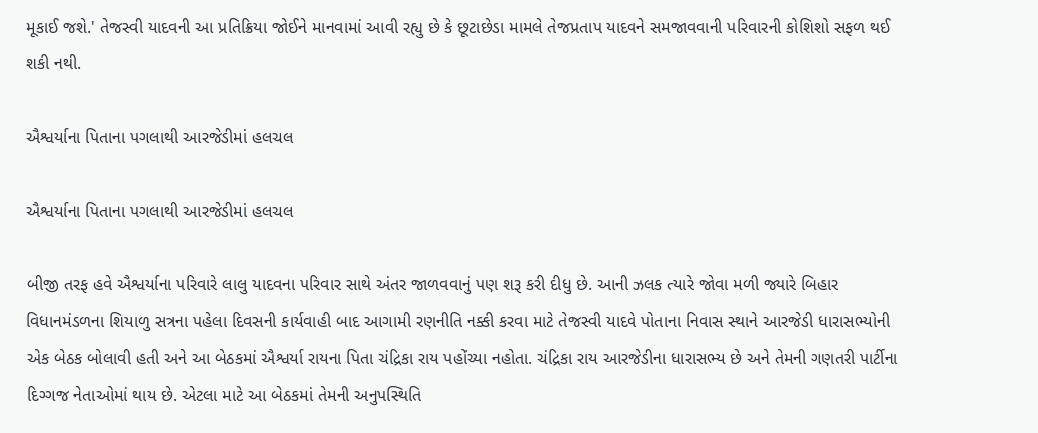મૂકાઈ જશે.' તેજસ્વી યાદવની આ પ્રતિક્રિયા જોઈને માનવામાં આવી રહ્યુ છે કે છૂટાછેડા મામલે તેજપ્રતાપ યાદવને સમજાવવાની પરિવારની કોશિશો સફળ થઈ શકી નથી.

ઐશ્વર્યાના પિતાના પગલાથી આરજેડીમાં હલચલ

ઐશ્વર્યાના પિતાના પગલાથી આરજેડીમાં હલચલ

બીજી તરફ હવે ઐશ્વર્યાના પરિવારે લાલુ યાદવના પરિવાર સાથે અંતર જાળવવાનું પણ શરૂ કરી દીધુ છે. આની ઝલક ત્યારે જોવા મળી જ્યારે બિહાર વિધાનમંડળના શિયાળુ સત્રના પહેલા દિવસની કાર્યવાહી બાદ આગામી રણનીતિ નક્કી કરવા માટે તેજસ્વી યાદવે પોતાના નિવાસ સ્થાને આરજેડી ધારાસભ્યોની એક બેઠક બોલાવી હતી અને આ બેઠકમાં ઐશ્વર્યા રાયના પિતા ચંદ્રિકા રાય પહોંચ્યા નહોતા. ચંદ્રિકા રાય આરજેડીના ધારાસભ્ય છે અને તેમની ગણતરી પાર્ટીના દિગ્ગજ નેતાઓમાં થાય છે. એટલા માટે આ બેઠકમાં તેમની અનુપસ્થિતિ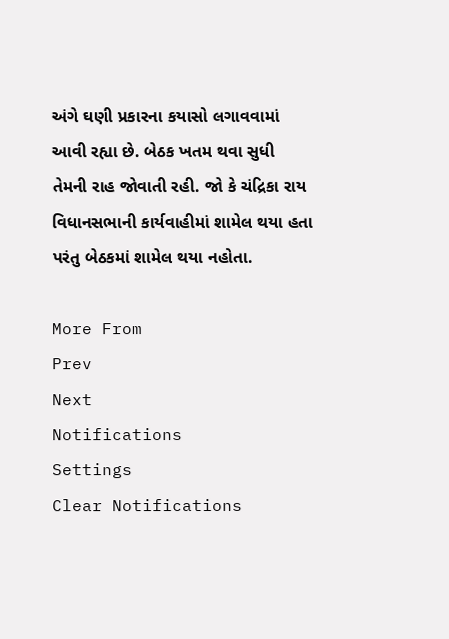અંગે ઘણી પ્રકારના કયાસો લગાવવામાં આવી રહ્યા છે. બેઠક ખતમ થવા સુધી તેમની રાહ જોવાતી રહી. જો કે ચંદ્રિકા રાય વિધાનસભાની કાર્યવાહીમાં શામેલ થયા હતા પરંતુ બેઠકમાં શામેલ થયા નહોતા.

More From
Prev
Next
Notifications
Settings
Clear Notifications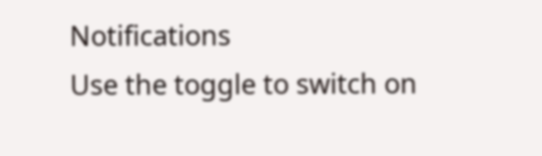Notifications
Use the toggle to switch on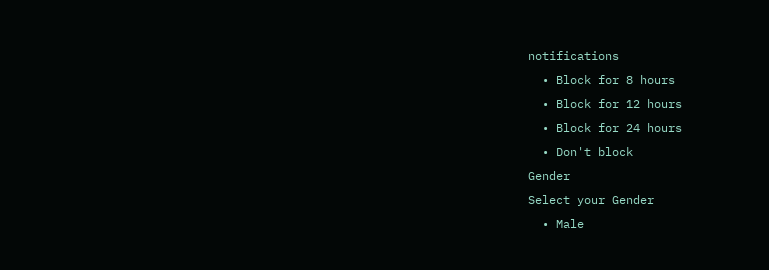notifications
  • Block for 8 hours
  • Block for 12 hours
  • Block for 24 hours
  • Don't block
Gender
Select your Gender
  • Male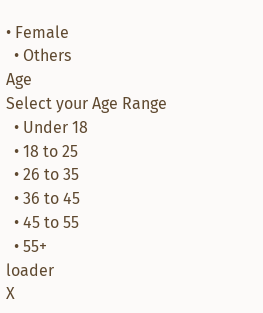• Female
  • Others
Age
Select your Age Range
  • Under 18
  • 18 to 25
  • 26 to 35
  • 36 to 45
  • 45 to 55
  • 55+
loader
X